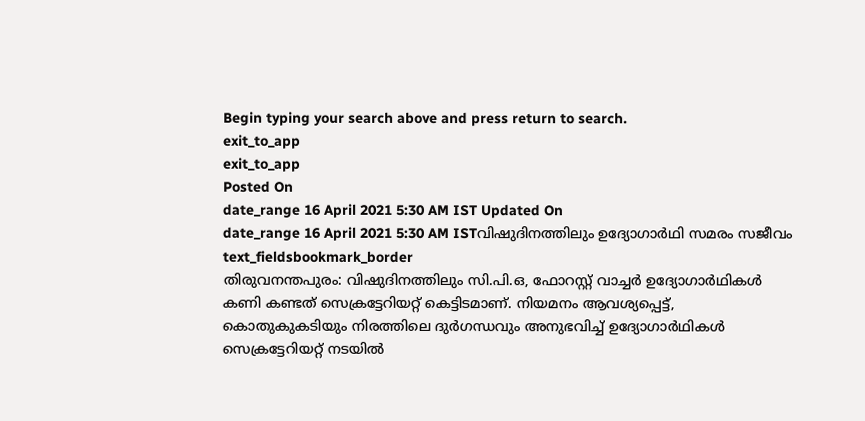Begin typing your search above and press return to search.
exit_to_app
exit_to_app
Posted On
date_range 16 April 2021 5:30 AM IST Updated On
date_range 16 April 2021 5:30 AM ISTവിഷുദിനത്തിലും ഉദ്യോഗാർഥി സമരം സജീവം
text_fieldsbookmark_border
തിരുവനന്തപുരം: വിഷുദിനത്തിലും സി.പി.ഒ, ഫോറസ്റ്റ് വാച്ചർ ഉദ്യോഗാർഥികൾ കണി കണ്ടത് സെക്രട്ടേറിയറ്റ് കെട്ടിടമാണ്. നിയമനം ആവശ്യപ്പെട്ട്, കൊതുകുകടിയും നിരത്തിലെ ദുർഗന്ധവും അനുഭവിച്ച് ഉദ്യോഗാർഥികൾ സെക്രട്ടേറിയറ്റ് നടയിൽ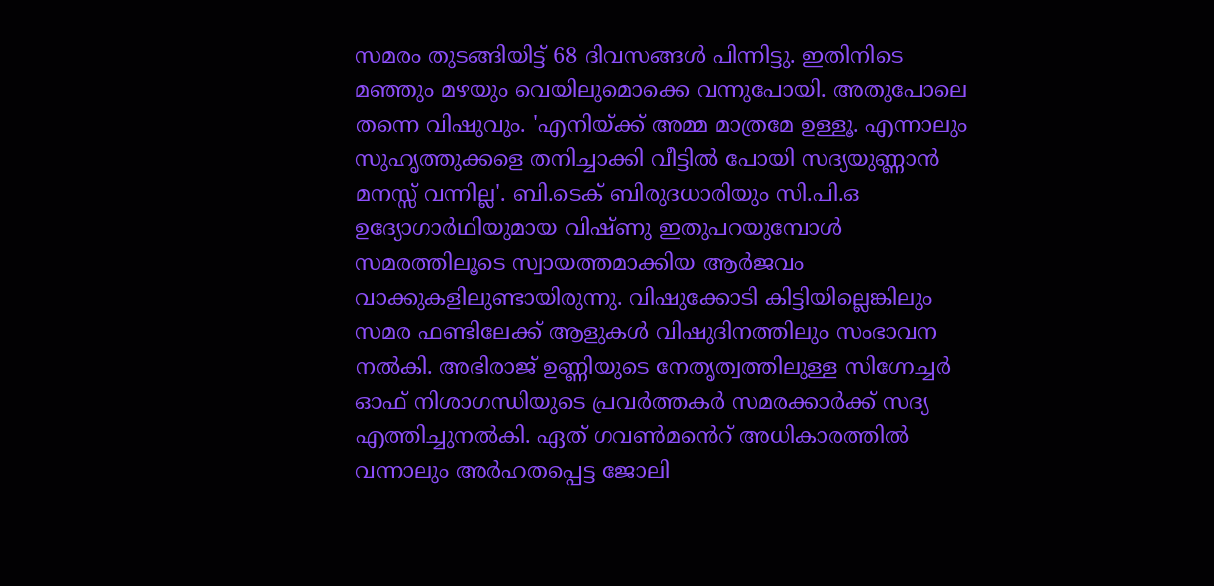സമരം തുടങ്ങിയിട്ട് 68 ദിവസങ്ങൾ പിന്നിട്ടു. ഇതിനിടെ മഞ്ഞും മഴയും വെയിലുമൊക്കെ വന്നുപോയി. അതുപോലെ തന്നെ വിഷുവും. 'എനിയ്ക്ക് അമ്മ മാത്രമേ ഉള്ളൂ. എന്നാലും സുഹൃത്തുക്കളെ തനിച്ചാക്കി വീട്ടിൽ പോയി സദ്യയുണ്ണാൻ മനസ്സ് വന്നില്ല'. ബി.ടെക് ബിരുദധാരിയും സി.പി.ഒ ഉദ്യോഗാർഥിയുമായ വിഷ്ണു ഇതുപറയുമ്പോൾ സമരത്തിലൂടെ സ്വായത്തമാക്കിയ ആർജവം വാക്കുകളിലുണ്ടായിരുന്നു. വിഷുക്കോടി കിട്ടിയില്ലെങ്കിലും സമര ഫണ്ടിലേക്ക് ആളുകൾ വിഷുദിനത്തിലും സംഭാവന നൽകി. അഭിരാജ് ഉണ്ണിയുടെ നേതൃത്വത്തിലുള്ള സിഗ്നേച്ചർ ഓഫ് നിശാഗന്ധിയുടെ പ്രവർത്തകർ സമരക്കാർക്ക് സദ്യ എത്തിച്ചുനൽകി. ഏത് ഗവൺമൻെറ് അധികാരത്തിൽ വന്നാലും അർഹതപ്പെട്ട ജോലി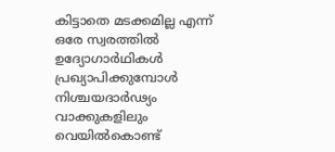കിട്ടാതെ മടക്കമില്ല എന്ന് ഒരേ സ്വരത്തിൽ ഉദ്യോഗാർഥികൾ പ്രഖ്യാപിക്കുമ്പോൾ നിശ്ചയദാർഢ്യം വാക്കുകളിലും വെയിൽകൊണ്ട്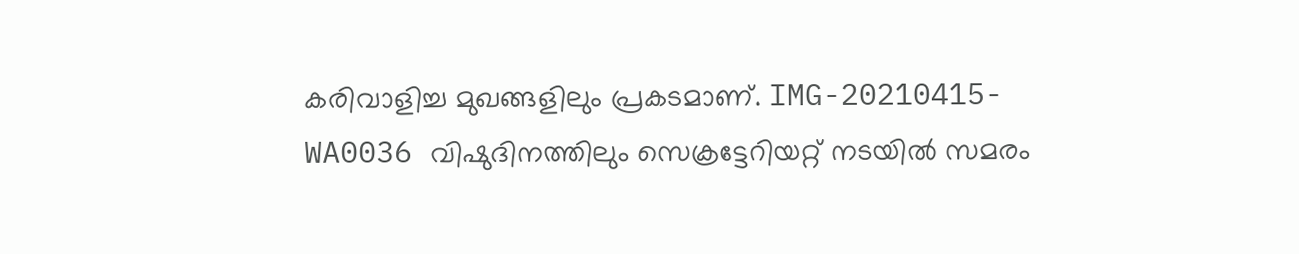കരിവാളിച്ച മുഖങ്ങളിലും പ്രകടമാണ്. IMG-20210415-WA0036 വിഷുദിനത്തിലും സെക്രട്ടേറിയറ്റ് നടയിൽ സമരം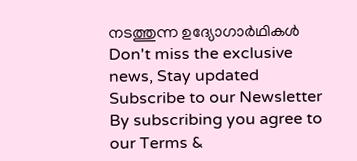നടത്തുന്ന ഉദ്യോഗാർഥികൾ
Don't miss the exclusive news, Stay updated
Subscribe to our Newsletter
By subscribing you agree to our Terms &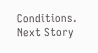Conditions.
Next Story